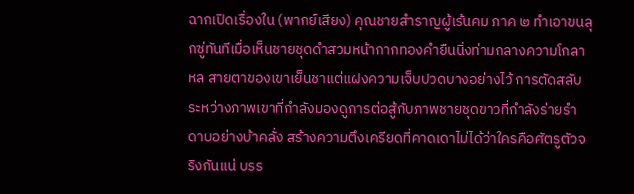ฉากเปิดเรื่องใน (พากย์เสียง) คุณชายสำราญผู้เร้นคม ภาค ๒ ทำเอาขนลุกซู่ทันทีเมื่อเห็นชายชุดดำสวมหน้ากากทองคำยืนนิ่งท่ามกลางความโกลาหล สายตาของเขาเย็นชาแต่แฝงความเจ็บปวดบางอย่างไว้ การตัดสลับระหว่างภาพเขาที่กำลังมองดูการต่อสู้กับภาพชายชุดขาวที่กำลังร่ายรำดาบอย่างบ้าคลั่ง สร้างความตึงเครียดที่คาดเดาไม่ได้ว่าใครคือศัตรูตัวจริงกันแน่ บรร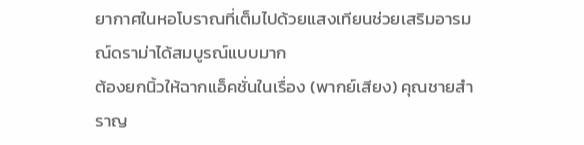ยากาศในหอโบราณที่เต็มไปด้วยแสงเทียนช่วยเสริมอารมณ์ดราม่าได้สมบูรณ์แบบมาก
ต้องยกนิ้วให้ฉากแอ็คชั่นในเรื่อง (พากย์เสียง) คุณชายสำราญ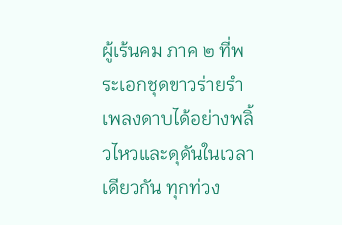ผู้เร้นคม ภาค ๒ ที่พระเอกชุดขาวร่ายรำเพลงดาบได้อย่างพลิ้วไหวและดุดันในเวลาเดียวกัน ทุกท่วง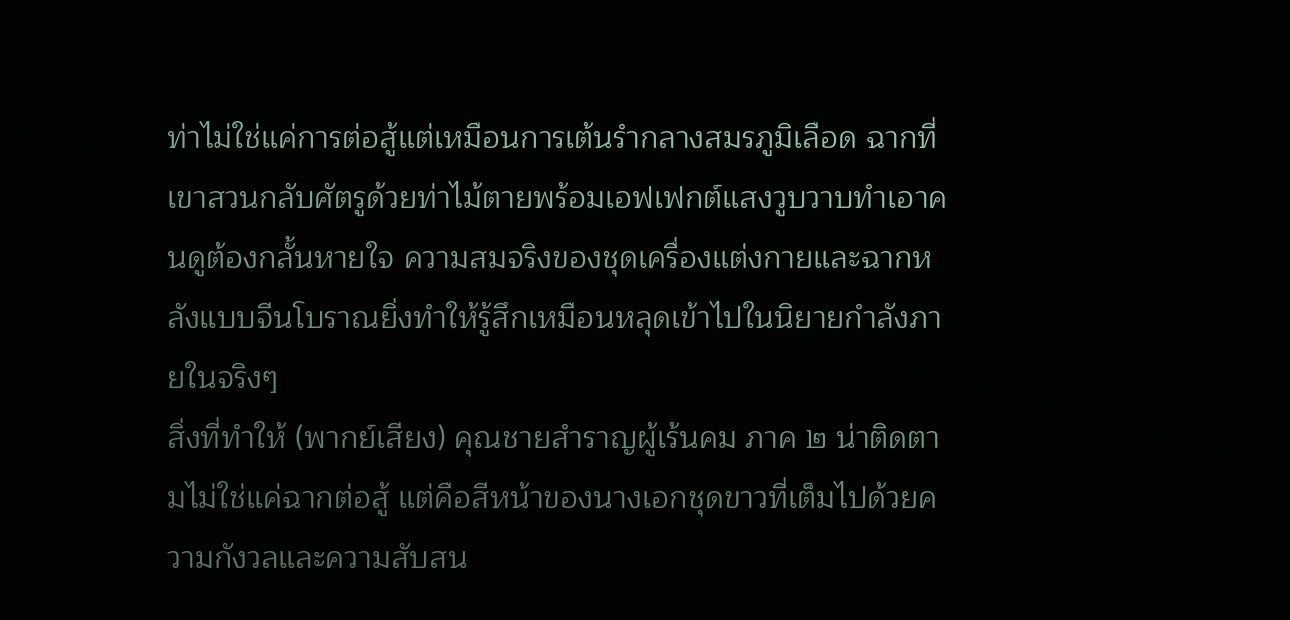ท่าไม่ใช่แค่การต่อสู้แต่เหมือนการเต้นรำกลางสมรภูมิเลือด ฉากที่เขาสวนกลับศัตรูด้วยท่าไม้ตายพร้อมเอฟเฟกต์แสงวูบวาบทำเอาคนดูต้องกลั้นหายใจ ความสมจริงของชุดเครื่องแต่งกายและฉากหลังแบบจีนโบราณยิ่งทำให้รู้สึกเหมือนหลุดเข้าไปในนิยายกำลังภายในจริงๆ
สิ่งที่ทำให้ (พากย์เสียง) คุณชายสำราญผู้เร้นคม ภาค ๒ น่าติดตามไม่ใช่แค่ฉากต่อสู้ แต่คือสีหน้าของนางเอกชุดขาวที่เต็มไปด้วยความกังวลและความสับสน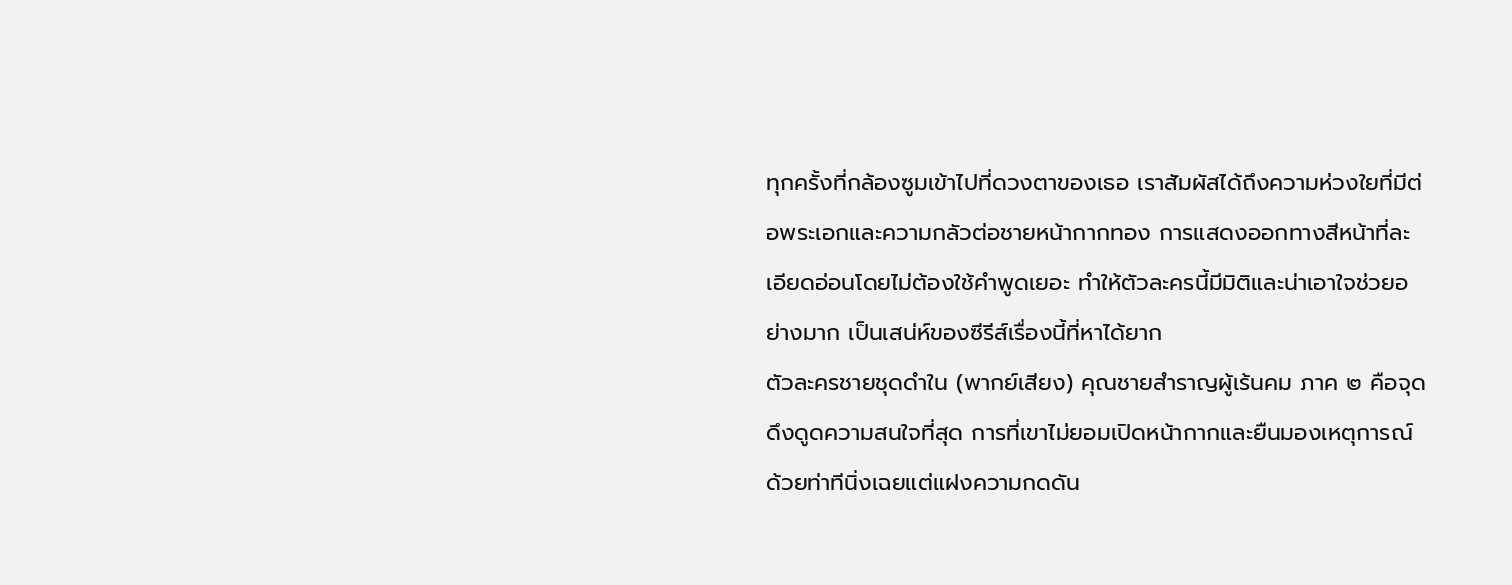ทุกครั้งที่กล้องซูมเข้าไปที่ดวงตาของเธอ เราสัมผัสได้ถึงความห่วงใยที่มีต่อพระเอกและความกลัวต่อชายหน้ากากทอง การแสดงออกทางสีหน้าที่ละเอียดอ่อนโดยไม่ต้องใช้คำพูดเยอะ ทำให้ตัวละครนี้มีมิติและน่าเอาใจช่วยอย่างมาก เป็นเสน่ห์ของซีรีส์เรื่องนี้ที่หาได้ยาก
ตัวละครชายชุดดำใน (พากย์เสียง) คุณชายสำราญผู้เร้นคม ภาค ๒ คือจุดดึงดูดความสนใจที่สุด การที่เขาไม่ยอมเปิดหน้ากากและยืนมองเหตุการณ์ด้วยท่าทีนิ่งเฉยแต่แฝงความกดดัน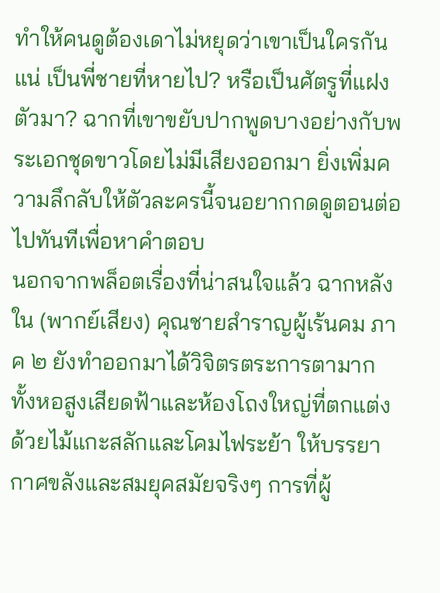ทำให้คนดูต้องเดาไม่หยุดว่าเขาเป็นใครกันแน่ เป็นพี่ชายที่หายไป? หรือเป็นศัตรูที่แฝงตัวมา? ฉากที่เขาขยับปากพูดบางอย่างกับพระเอกชุดขาวโดยไม่มีเสียงออกมา ยิ่งเพิ่มความลึกลับให้ตัวละครนี้จนอยากกดดูตอนต่อไปทันทีเพื่อหาคำตอบ
นอกจากพล็อตเรื่องที่น่าสนใจแล้ว ฉากหลังใน (พากย์เสียง) คุณชายสำราญผู้เร้นคม ภาค ๒ ยังทำออกมาได้วิจิตรตระการตามาก ทั้งหอสูงเสียดฟ้าและห้องโถงใหญ่ที่ตกแต่งด้วยไม้แกะสลักและโคมไฟระย้า ให้บรรยากาศขลังและสมยุคสมัยจริงๆ การที่ผู้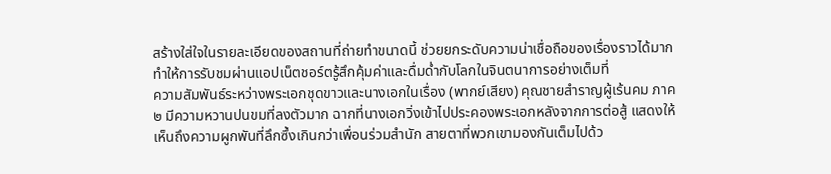สร้างใส่ใจในรายละเอียดของสถานที่ถ่ายทำขนาดนี้ ช่วยยกระดับความน่าเชื่อถือของเรื่องราวได้มาก ทำให้การรับชมผ่านแอปเน็ตชอร์ตรู้สึกคุ้มค่าและดื่มด่ำกับโลกในจินตนาการอย่างเต็มที่
ความสัมพันธ์ระหว่างพระเอกชุดขาวและนางเอกในเรื่อง (พากย์เสียง) คุณชายสำราญผู้เร้นคม ภาค ๒ มีความหวานปนขมที่ลงตัวมาก ฉากที่นางเอกวิ่งเข้าไปประคองพระเอกหลังจากการต่อสู้ แสดงให้เห็นถึงความผูกพันที่ลึกซึ้งเกินกว่าเพื่อนร่วมสำนัก สายตาที่พวกเขามองกันเต็มไปด้ว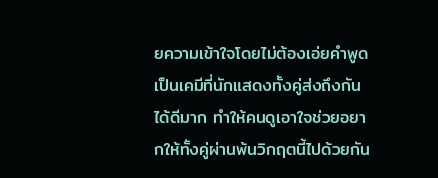ยความเข้าใจโดยไม่ต้องเอ่ยคำพูด เป็นเคมีที่นักแสดงทั้งคู่ส่งถึงกันได้ดีมาก ทำให้คนดูเอาใจช่วยอยากให้ทั้งคู่ผ่านพ้นวิกฤตนี้ไปด้วยกัน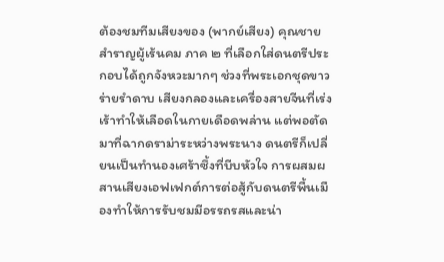ต้องชมทีมเสียงของ (พากย์เสียง) คุณชายสำราญผู้เร้นคม ภาค ๒ ที่เลือกใส่ดนตรีประกอบได้ถูกจังหวะมากๆ ช่วงที่พระเอกชุดขาวร่ายรำดาบ เสียงกลองและเครื่องสายจีนที่เร่งเร้าทำให้เลือดในกายเดือดพล่าน แต่พอตัดมาที่ฉากดราม่าระหว่างพระนาง ดนตรีก็เปลี่ยนเป็นทำนองเศร้าซึ้งที่บีบหัวใจ การผสมผสานเสียงเอฟเฟกต์การต่อสู้กับดนตรีพื้นเมืองทำให้การรับชมมีอรรถรสและน่า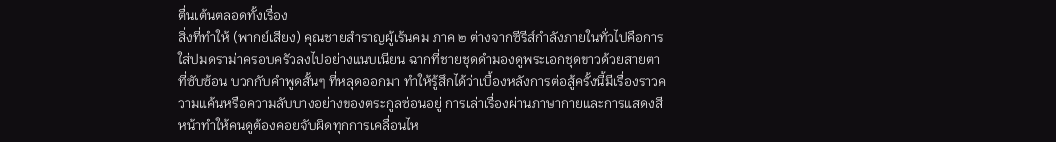ตื่นเต้นตลอดทั้งเรื่อง
สิ่งที่ทำให้ (พากย์เสียง) คุณชายสำราญผู้เร้นคม ภาค ๒ ต่างจากซีรีส์กำลังภายในทั่วไปคือการใส่ปมดราม่าครอบครัวลงไปอย่างแนบเนียน ฉากที่ชายชุดดำมองดูพระเอกชุดขาวด้วยสายตาที่ซับซ้อน บวกกับคำพูดสั้นๆ ที่หลุดออกมา ทำให้รู้สึกได้ว่าเบื้องหลังการต่อสู้ครั้งนี้มีเรื่องราวความแค้นหรือความลับบางอย่างของตระกูลซ่อนอยู่ การเล่าเรื่องผ่านภาษากายและการแสดงสีหน้าทำให้คนดูต้องคอยจับผิดทุกการเคลื่อนไห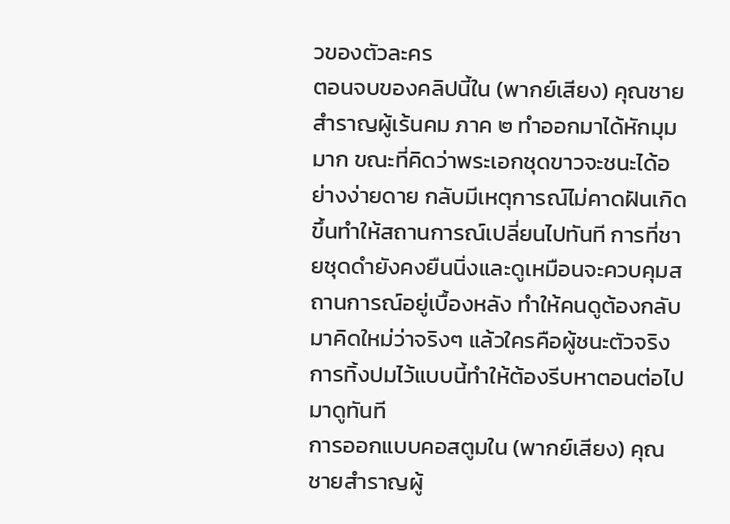วของตัวละคร
ตอนจบของคลิปนี้ใน (พากย์เสียง) คุณชายสำราญผู้เร้นคม ภาค ๒ ทำออกมาได้หักมุมมาก ขณะที่คิดว่าพระเอกชุดขาวจะชนะได้อย่างง่ายดาย กลับมีเหตุการณ์ไม่คาดฝันเกิดขึ้นทำให้สถานการณ์เปลี่ยนไปทันที การที่ชายชุดดำยังคงยืนนิ่งและดูเหมือนจะควบคุมสถานการณ์อยู่เบื้องหลัง ทำให้คนดูต้องกลับมาคิดใหม่ว่าจริงๆ แล้วใครคือผู้ชนะตัวจริง การทิ้งปมไว้แบบนี้ทำให้ต้องรีบหาตอนต่อไปมาดูทันที
การออกแบบคอสตูมใน (พากย์เสียง) คุณชายสำราญผู้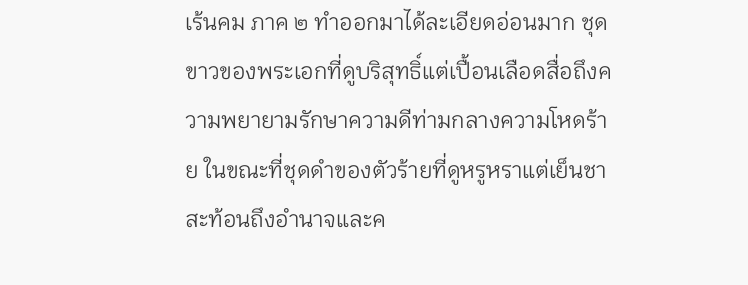เร้นคม ภาค ๒ ทำออกมาได้ละเอียดอ่อนมาก ชุดขาวของพระเอกที่ดูบริสุทธิ์แต่เปื้อนเลือดสื่อถึงความพยายามรักษาความดีท่ามกลางความโหดร้าย ในขณะที่ชุดดำของตัวร้ายที่ดูหรูหราแต่เย็นชาสะท้อนถึงอำนาจและค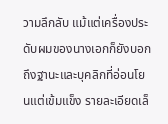วามลึกลับ แม้แต่เครื่องประดับผมของนางเอกก็ยังบอกถึงฐานะและบุคลิกที่อ่อนโยนแต่เข้มแข็ง รายละเอียดเล็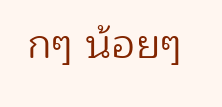กๆ น้อยๆ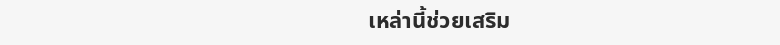เหล่านี้ช่วยเสริม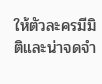ให้ตัวละครมีมิติและน่าจดจำ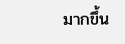มากขึ้น